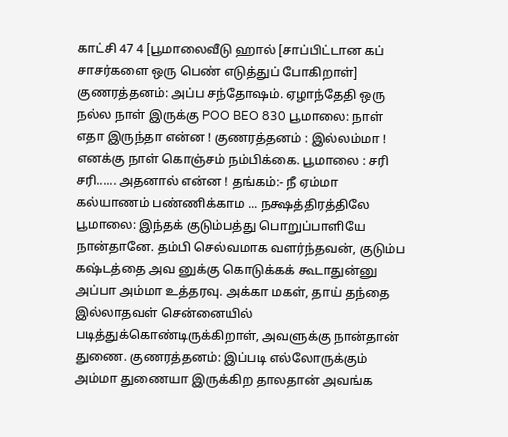காட்சி 47 4 [பூமாலைவீடு ஹால் [சாப்பிட்டான கப் சாசர்களை ஒரு பெண் எடுத்துப் போகிறாள்] குணரத்தனம்: அப்ப சந்தோஷம். ஏழாந்தேதி ஒரு நல்ல நாள் இருக்கு POO BEO 830 பூமாலை: நாள் எதா இருந்தா என்ன ! குணரத்தனம் : இல்லம்மா ! எனக்கு நாள் கொஞ்சம் நம்பிக்கை. பூமாலை : சரி சரி...... அதனால் என்ன ! தங்கம்:- நீ ஏம்மா கல்யாணம் பண்ணிக்காம ... நக்ஷத்திரத்திலே பூமாலை: இந்தக் குடும்பத்து பொறுப்பாளியே நான்தானே. தம்பி செல்வமாக வளர்ந்தவன், குடும்ப கஷ்டத்தை அவ னுக்கு கொடுக்கக் கூடாதுன்னு அப்பா அம்மா உத்தரவு. அக்கா மகள், தாய் தந்தை இல்லாதவள் சென்னையில் படித்துக்கொண்டிருக்கிறாள், அவளுக்கு நான்தான் துணை. குணரத்தனம்: இப்படி எல்லோருக்கும் அம்மா துணையா இருக்கிற தாலதான் அவங்க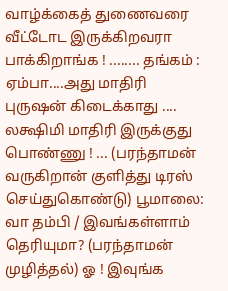வாழ்க்கைத் துணைவரை வீட்டோட இருக்கிறவரா பாக்கிறாங்க ! ........ தங்கம் : ஏம்பா....அது மாதிரி புருஷன் கிடைக்காது .... லக்ஷிமி மாதிரி இருக்குது பொண்ணு ! ... (பரந்தாமன் வருகிறான் குளித்து டிரஸ் செய்துகொண்டு) பூமாலை: வா தம்பி / இவங்கள்ளாம் தெரியுமா? (பரந்தாமன் முழித்தல்) ஓ ! இவுங்க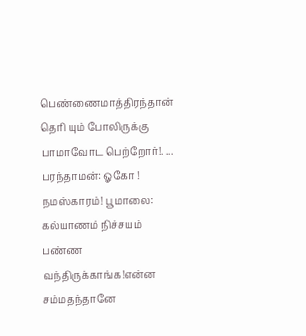பெண்ணைமாத்திரந்தான் தெரி யும் போலிருக்கு பாமாவோட பெற்றோர்!. ... பரந்தாமன்: ஓகோ ! நமஸ்காரம்! பூமாலை: கல்யாணம் நிச்சயம் பண்ண வந்திருக்காங்க!என்ன சம்மதந்தானே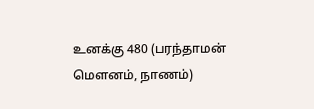உனக்கு 480 (பரந்தாமன் மௌனம், நாணம்)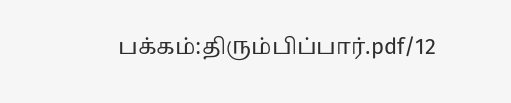பக்கம்:திரும்பிப்பார்.pdf/12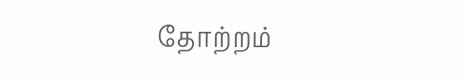தோற்றம்